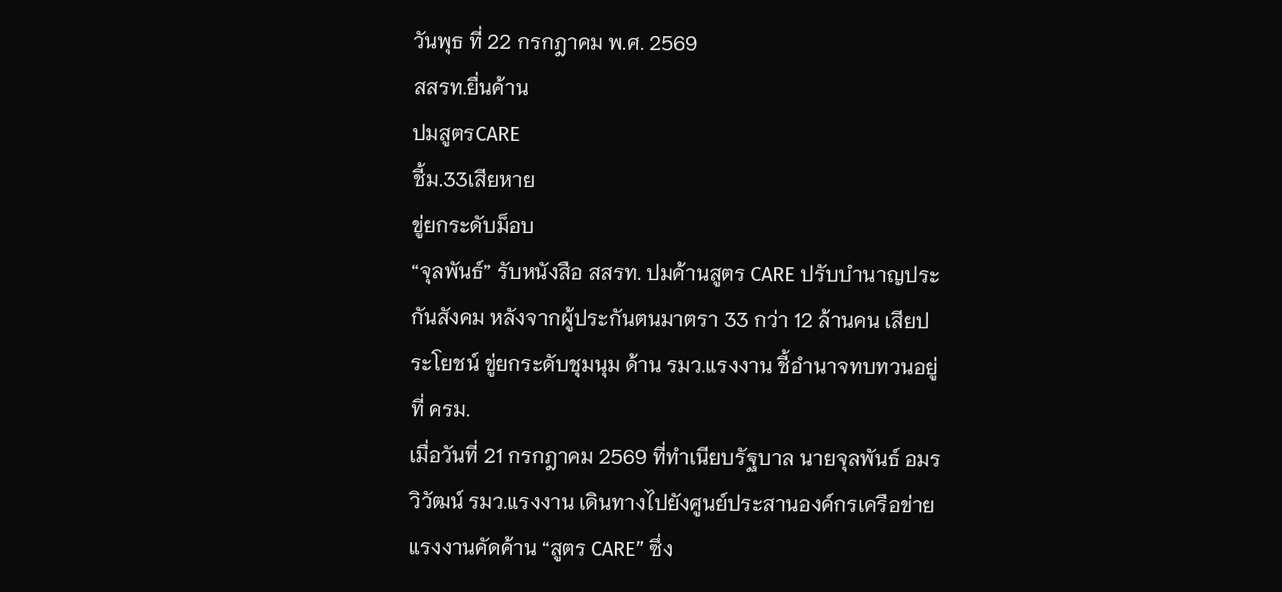วันพุธ ที่ 22 กรกฎาคม พ.ศ. 2569
สสรท.ยื่นค้าน
ปมสูตรCARE
ชี้ม.33เสียหาย
ขู่ยกระดับม็อบ
“จุลพันธ์” รับหนังสือ สสรท. ปมค้านสูตร CARE ปรับบำนาญประกันสังคม หลังจากผู้ประกันตนมาตรา 33 กว่า 12 ล้านคน เสียประโยชน์ ขู่ยกระดับชุมนุม ด้าน รมว.แรงงาน ชี้อำนาจทบทวนอยู่ที่ ครม.
เมื่อวันที่ 21 กรกฎาคม 2569 ที่ทำเนียบรัฐบาล นายจุลพันธ์ อมรวิวัฒน์ รมว.แรงงาน เดินทางไปยังศูนย์ประสานองค์กรเครือข่ายแรงงานคัดค้าน “สูตร CARE” ซึ่ง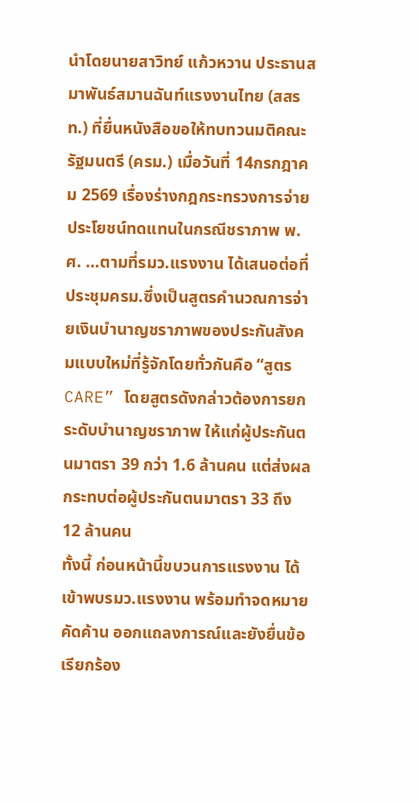นำโดยนายสาวิทย์ แก้วหวาน ประธานสมาพันธ์สมานฉันท์แรงงานไทย (สสรท.) ที่ยื่นหนังสือขอให้ทบทวนมติคณะรัฐมนตรี (ครม.) เมื่อวันที่ 14กรกฎาคม 2569 เรื่องร่างกฎกระทรวงการจ่ายประโยชน์ทดแทนในกรณีชราภาพ พ.ศ. …ตามที่รมว.แรงงาน ได้เสนอต่อที่ประชุมครม.ซึ่งเป็นสูตรคำนวณการจ่ายเงินบำนาญชราภาพของประกันสังคมแบบใหม่ที่รู้จักโดยทั่วกันคือ “สูตร CARE” โดยสูตรดังกล่าวต้องการยกระดับบำนาญชราภาพ ให้แก่ผู้ประกันตนมาตรา 39 กว่า 1.6 ล้านคน แต่ส่งผลกระทบต่อผู้ประกันตนมาตรา 33 ถึง 12 ล้านคน
ทั้งนี้ ก่อนหน้านี้ขบวนการแรงงาน ได้เข้าพบรมว.แรงงาน พร้อมทำจดหมายคัดค้าน ออกแถลงการณ์และยังยื่นข้อเรียกร้อง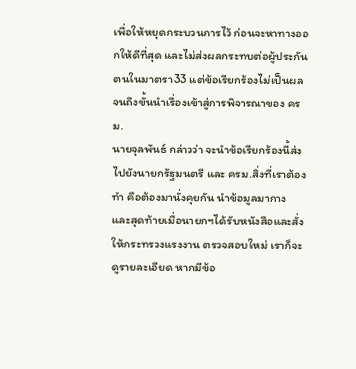เพื่อให้หยุดกระบวนการไว้ ก่อนจะหาทางออกให้ดีที่สุด และไม่ส่งผลกระทบต่อผู้ประกันตนในมาตรา33 แต่ข้อเรียกร้องไม่เป็นผล จนถึงขั้นนำเรื่องเข้าสู่การพิจารณาของ ครม.
นายจุลพันธ์ กล่าวว่า จะนำข้อเรียกร้องนี้ส่งไปยังนายกรัฐมนตรี และ ครม.สิ่งที่เราต้องทำ คือต้องมานั่งคุยกัน นำข้อมูลมากาง และสุดท้ายเมื่อนายกฯได้รับหนังสือและสั่งให้กระทรวงแรงงาน ตรวจสอบใหม่ เราก็จะดูรายละเอียด หากมีข้อ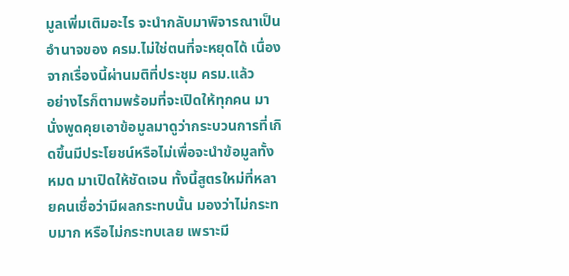มูลเพิ่มเติมอะไร จะนำกลับมาพิจารณาเป็นอำนาจของ ครม.ไม่ใช่ตนที่จะหยุดได้ เนื่องจากเรื่องนี้ผ่านมติที่ประชุม ครม.แล้ว
อย่างไรก็ตามพร้อมที่จะเปิดให้ทุกคน มานั่งพูดคุยเอาข้อมูลมาดูว่ากระบวนการที่เกิดขึ้นมีประโยชน์หรือไม่เพื่อจะนำข้อมูลทั้งหมด มาเปิดให้ชัดเจน ทั้งนี้สูตรใหม่ที่หลายคนเชื่อว่ามีผลกระทบนั้น มองว่าไม่กระทบมาก หรือไม่กระทบเลย เพราะมี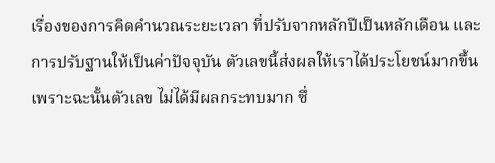เรื่องของการคิดคำนวณระยะเวลา ที่ปรับจากหลักปีเป็นหลักเดือน และการปรับฐานให้เป็นค่าปัจจุบัน ตัวเลขนี้ส่งผลให้เราได้ประโยชน์มากขึ้น เพราะฉะนั้นตัวเลข ไม่ได้มีผลกระทบมาก ซึ่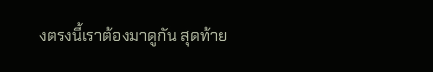งตรงนี้เราต้องมาดูกัน สุดท้าย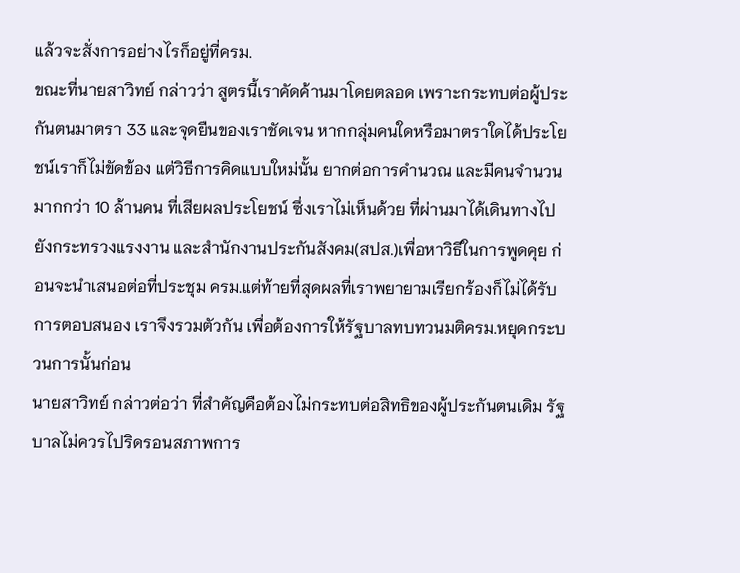แล้วจะสั่งการอย่างไรก็อยู่ที่ครม.
ขณะที่นายสาวิทย์ กล่าวว่า สูตรนี้เราคัดค้านมาโดยตลอด เพราะกระทบต่อผู้ประกันตนมาตรา 33 และจุดยืนของเราชัดเจน หากกลุ่มคนใดหรือมาตราใดได้ประโยชน์เราก็ไม่ขัดข้อง แต่วิธีการคิดแบบใหม่นั้น ยากต่อการคำนวณ และมีคนจำนวนมากกว่า 10 ล้านคน ที่เสียผลประโยชน์ ซึ่งเราไม่เห็นด้วย ที่ผ่านมาได้เดินทางไปยังกระทรวงแรงงาน และสำนักงานประกันสังคม(สปส.)เพื่อหาวิธีในการพูดคุย ก่อนจะนำเสนอต่อที่ประชุม ครม.แต่ท้ายที่สุดผลที่เราพยายามเรียกร้องก็ไม่ได้รับการตอบสนอง เราจึงรวมตัวกัน เพื่อต้องการให้รัฐบาลทบทวนมติครม.หยุดกระบวนการนั้นก่อน
นายสาวิทย์ กล่าวต่อว่า ที่สำคัญคือต้องไม่กระทบต่อสิทธิของผู้ประกันตนเดิม รัฐบาลไม่ควรไปริดรอนสภาพการ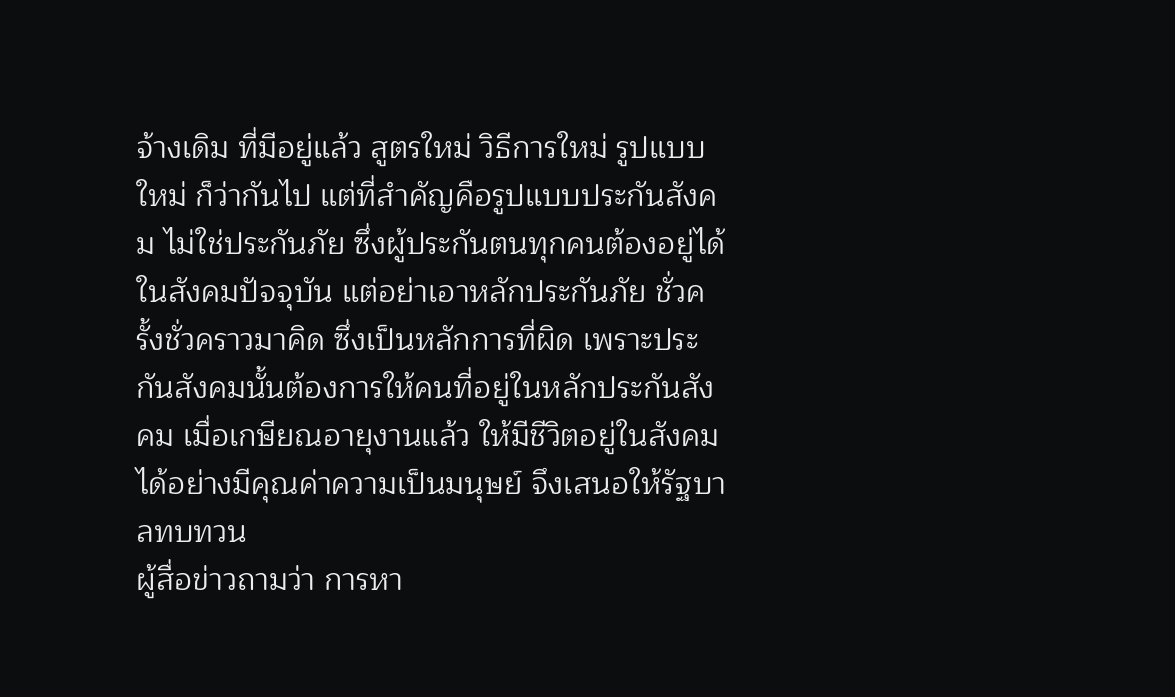จ้างเดิม ที่มีอยู่แล้ว สูตรใหม่ วิธีการใหม่ รูปแบบใหม่ ก็ว่ากันไป แต่ที่สำคัญคือรูปแบบประกันสังคม ไม่ใช่ประกันภัย ซึ่งผู้ประกันตนทุกคนต้องอยู่ได้ในสังคมปัจจุบัน แต่อย่าเอาหลักประกันภัย ชั่วครั้งชั่วคราวมาคิด ซึ่งเป็นหลักการที่ผิด เพราะประกันสังคมนั้นต้องการให้คนที่อยู่ในหลักประกันสังคม เมื่อเกษียณอายุงานแล้ว ให้มีชีวิตอยู่ในสังคมได้อย่างมีคุณค่าความเป็นมนุษย์ จึงเสนอให้รัฐบาลทบทวน
ผู้สื่อข่าวถามว่า การหา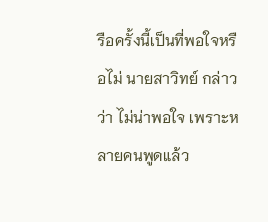รือครั้งนี้เป็นที่พอใจหรือไม่ นายสาวิทย์ กล่าวว่า ไม่น่าพอใจ เพราะหลายคนพูดแล้ว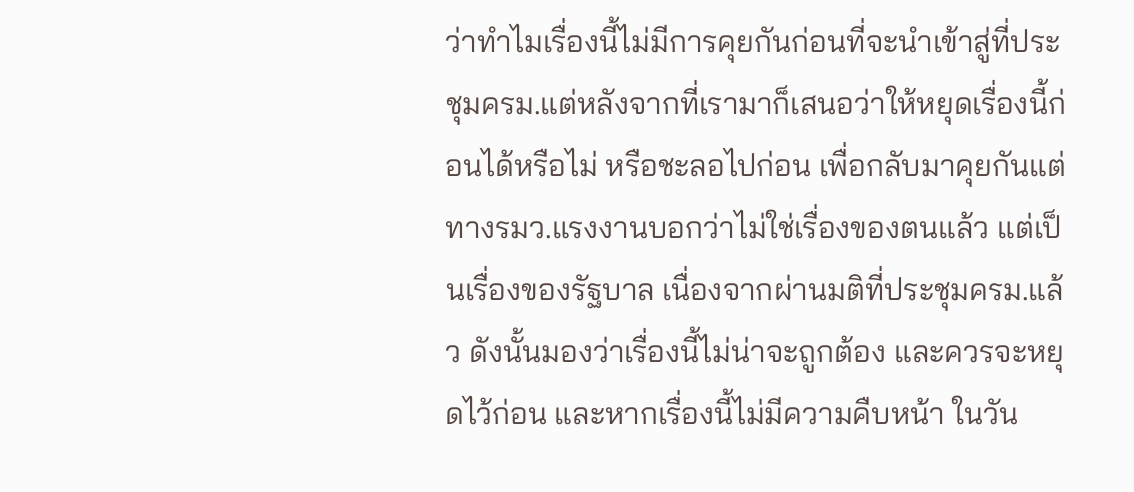ว่าทำไมเรื่องนี้ไม่มีการคุยกันก่อนที่จะนำเข้าสู่ที่ประชุมครม.แต่หลังจากที่เรามาก็เสนอว่าให้หยุดเรื่องนี้ก่อนได้หรือไม่ หรือชะลอไปก่อน เพื่อกลับมาคุยกันแต่ทางรมว.แรงงานบอกว่าไม่ใช่เรื่องของตนแล้ว แต่เป็นเรื่องของรัฐบาล เนื่องจากผ่านมติที่ประชุมครม.แล้ว ดังนั้นมองว่าเรื่องนี้ไม่น่าจะถูกต้อง และควรจะหยุดไว้ก่อน และหากเรื่องนี้ไม่มีความคืบหน้า ในวัน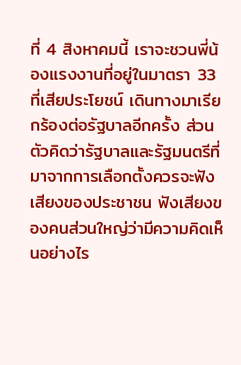ที่ 4 สิงหาคมนี้ เราจะชวนพี่น้องแรงงานที่อยู่ในมาตรา 33 ที่เสียประโยชน์ เดินทางมาเรียกร้องต่อรัฐบาลอีกครั้ง ส่วนตัวคิดว่ารัฐบาลและรัฐมนตรีที่มาจากการเลือกตั้งควรจะฟังเสียงของประชาชน ฟังเสียงของคนส่วนใหญ่ว่ามีความคิดเห็นอย่างไร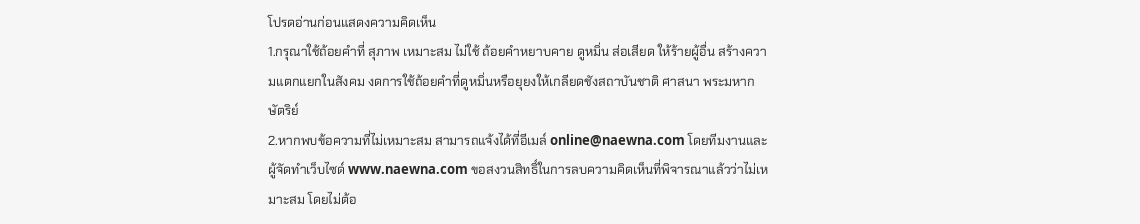โปรดอ่านก่อนแสดงความคิดเห็น
1.กรุณาใช้ถ้อยคำที่ สุภาพ เหมาะสม ไม่ใช้ ถ้อยคำหยาบคาย ดูหมิ่น ส่อเสียด ให้ร้ายผู้อื่น สร้างความแตกแยกในสังคม งดการใช้ถ้อยคำที่ดูหมิ่นหรือยุยงให้เกลียดชังสถาบันชาติ ศาสนา พระมหากษัตริย์
2.หากพบข้อความที่ไม่เหมาะสม สามารถแจ้งได้ที่อีเมล์ online@naewna.com โดยทีมงานและผู้จัดทำเว็บไซด์ www.naewna.com ขอสงวนสิทธิ์ในการลบความคิดเห็นที่พิจารณาแล้วว่าไม่เหมาะสม โดยไม่ต้อ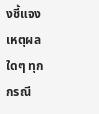งชี้แจงเหตุผลใดๆ ทุกกรณี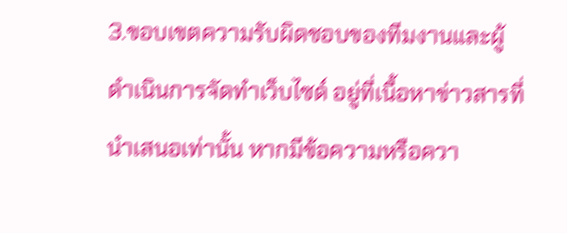3.ขอบเขตความรับผิดชอบของทีมงานและผู้ดำเนินการจัดทำเว็บไซด์ อยู่ที่เนื้อหาข่าวสารที่นำเสนอเท่านั้น หากมีข้อความหรือควา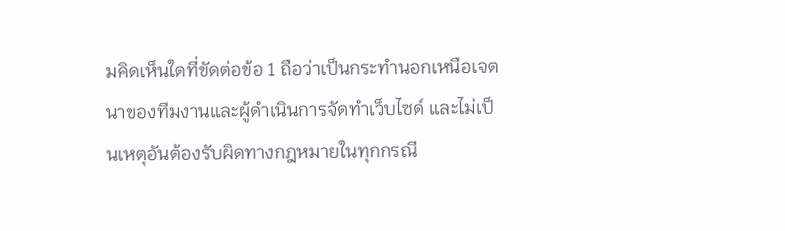มคิดเห็นใดที่ขัดต่อข้อ 1 ถือว่าเป็นกระทำนอกเหนือเจตนาของทีมงานและผู้ดำเนินการจัดทำเว็บไซด์ และไม่เป็นเหตุอันต้องรับผิดทางกฎหมายในทุกกรณี